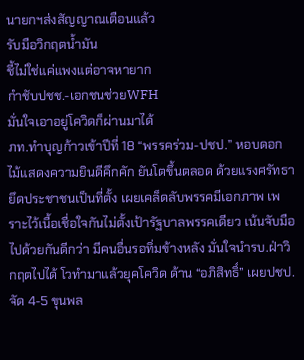นายกฯส่งสัญญาณเตือนแล้ว
รับมือวิกฤตน้ำมัน
ชี้ไม่ใช่แค่แพงแต่อาจหายาก
กำชับปชช.-เอกชนช่วยWFH
มั่นใจเอาอยู่โควิดก็ผ่านมาได้
ภท.ทำบุญก้าวเข้าปีที่ 18 “พรรคร่วม-ปชป.” หอบดอกไม้แสดงความยินดีคึกคัก ยันโตขึ้นตลอด ด้วยแรงศรัทธา ยึดประชาชนเป็นที่ตั้ง เผยเคล็ดลับพรรคมีเอกภาพ เพราะไว้เนื้อเชื่อใจกันไม่ตั้งเป้ารัฐบาลพรรคเดียว เน้นจับมือไปด้วยกันดีกว่า มีคนอื่นรอทิ่มข้างหลัง มั่นใจนำรบ.ฝ่าวิกฤตไปได้ โวทำมาแล้วยุคโควิด ด้าน “อภิสิทธิ์” เผยปชป.จัด 4-5 ขุนพล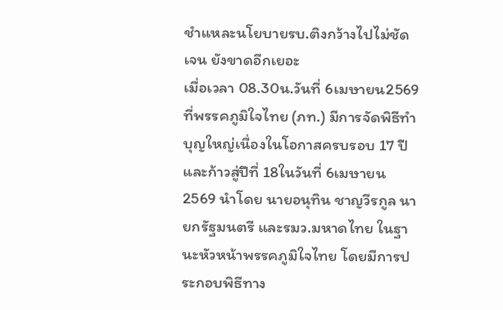ชำแหละนโยบายรบ.ติงกว้างไปไม่ชัดเจน ยังขาดอีกเยอะ
เมื่อเวลา 08.30น.วันที่ 6เมษายน2569 ที่พรรคภูมิใจไทย (ภท.) มีการจัดพิธีทำบุญใหญ่เนื่องในโอกาสครบรอบ 17 ปี และก้าวสู่ปีที่ 18ในวันที่ 6เมษายน2569 นำโดย นายอนุทิน ชาญวีรกูล นายกรัฐมนตรี และรมว.มหาดไทย ในฐานะหัวหน้าพรรคภูมิใจไทย โดยมีการประกอบพิธีทาง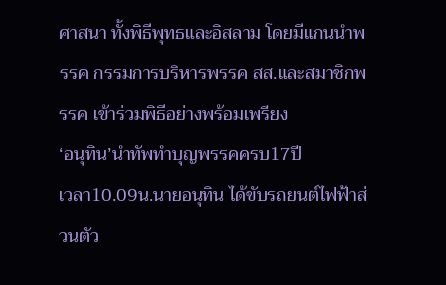ศาสนา ทั้งพิธีพุทธและอิสลาม โดยมีแกนนำพรรค กรรมการบริหารพรรค สส.และสมาชิกพรรค เข้าร่วมพิธีอย่างพร้อมเพรียง
‘อนุทิน’นำทัพทำบุญพรรคครบ17ปี
เวลา10.09น.นายอนุทิน ได้ขับรถยนต์ไฟฟ้าส่วนตัว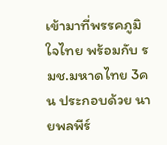เข้ามาที่พรรคภูมิใจไทย พร้อมกับ รมช.มหาดไทย 3คน ประกอบด้วย นายพลพีร์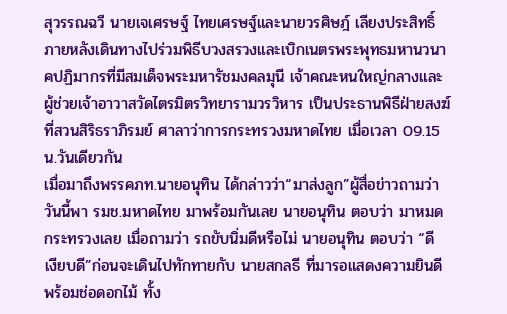สุวรรณฉวี นายเจเศรษฐ์ ไทยเศรษฐ์และนายวรศิษฎ์ เลียงประสิทธิ์ ภายหลังเดินทางไปร่วมพิธีบวงสรวงและเบิกเนตรพระพุทธมหานวนาคปฏิมากรที่มีสมเด็จพระมหารัชมงคลมุนี เจ้าคณะหนใหญ่กลางและผู้ช่วยเจ้าอาวาสวัดไตรมิตรวิทยารามวรวิหาร เป็นประธานพิธีฝ่ายสงฆ์ ที่สวนสิริธราภิรมย์ ศาลาว่าการกระทรวงมหาดไทย เมื่อเวลา 09.15น.วันเดียวกัน
เมื่อมาถึงพรรคภท.นายอนุทิน ได้กล่าวว่า“มาส่งลูก”ผู้สื่อข่าวถามว่า วันนี้พา รมช.มหาดไทย มาพร้อมกันเลย นายอนุทิน ตอบว่า มาหมดกระทรวงเลย เมื่อถามว่า รถขับนิ่มดีหรือไม่ นายอนุทิน ตอบว่า “ดี เงียบดี”ก่อนจะเดินไปทักทายกับ นายสกลธี ที่มารอแสดงความยินดี พร้อมช่อดอกไม้ ทั้ง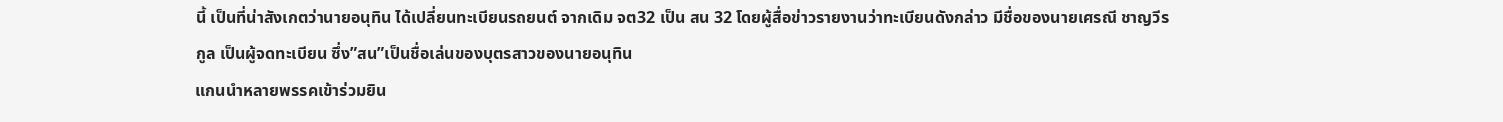นี้ เป็นที่น่าสังเกตว่านายอนุทิน ได้เปลี่ยนทะเบียนรถยนต์ จากเดิม จต32 เป็น สน 32 โดยผู้สื่อข่าวรายงานว่าทะเบียนดังกล่าว มีชื่อของนายเศรณี ชาญวีรกูล เป็นผู้จดทะเบียน ซึ่ง”สน”เป็นชื่อเล่นของบุตรสาวของนายอนุทิน
แกนนำหลายพรรคเข้าร่วมยิน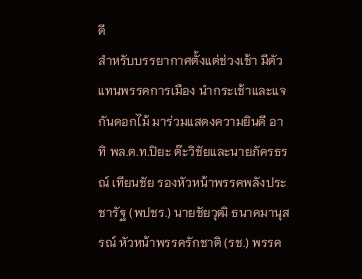ดี
สำหรับบรรยากาศตั้งแต่ช่วงเช้า มีตัวแทนพรรคการเมือง นำกระเช้าและแจกันดอกไม้ มาร่วมแสดงความยินดี อาทิ พล.ต.ท.ปิยะ ต๊ะวิชัยและนายภัครธรณ์ เทียนชัย รองหัวหน้าพรรคพลังประชารัฐ (พปชร.) นายชัยวุฒิ ธนาคมานุสรณ์ หัวหน้าพรรครักชาติ (รช.) พรรค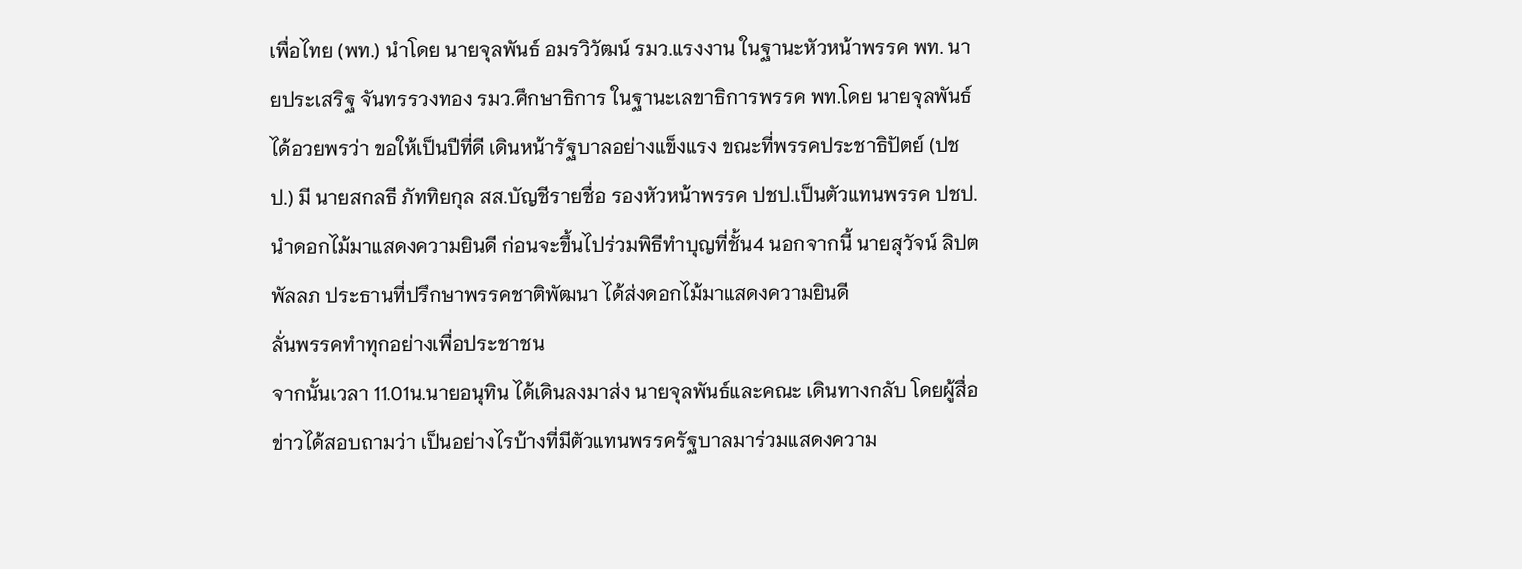เพื่อไทย (พท.) นำโดย นายจุลพันธ์ อมรวิวัฒน์ รมว.แรงงาน ในฐานะหัวหน้าพรรค พท. นายประเสริฐ จันทรรวงทอง รมว.ศึกษาธิการ ในฐานะเลขาธิการพรรค พท.โดย นายจุลพันธ์ ได้อวยพรว่า ขอให้เป็นปีที่ดี เดินหน้ารัฐบาลอย่างแข็งแรง ขณะที่พรรคประชาธิปัตย์ (ปชป.) มี นายสกลธี ภัททิยกุล สส.บัญชีรายชื่อ รองหัวหน้าพรรค ปชป.เป็นตัวแทนพรรค ปชป.นำดอกไม้มาแสดงความยินดี ก่อนจะขึ้นไปร่วมพิธีทำบุญที่ชั้น4 นอกจากนี้ นายสุวัจน์ ลิปตพัลลภ ประธานที่ปรึกษาพรรคชาติพัฒนา ได้ส่งดอกไม้มาแสดงความยินดี
ลั่นพรรคทำทุกอย่างเพื่อประชาชน
จากนั้นเวลา 11.01น.นายอนุทิน ได้เดินลงมาส่ง นายจุลพันธ์และคณะ เดินทางกลับ โดยผู้สื่อข่าวได้สอบถามว่า เป็นอย่างไรบ้างที่มีตัวแทนพรรครัฐบาลมาร่วมแสดงความ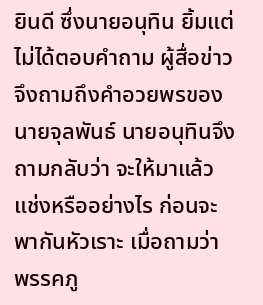ยินดี ซึ่งนายอนุทิน ยิ้มแต่ไม่ได้ตอบคำถาม ผู้สื่อข่าวจึงถามถึงคำอวยพรของนายจุลพันธ์ นายอนุทินจึงถามกลับว่า จะให้มาแล้วแช่งหรืออย่างไร ก่อนจะพากันหัวเราะ เมื่อถามว่า พรรคภู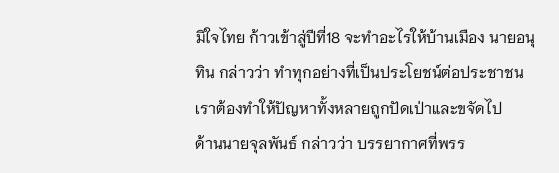มิใจไทย ก้าวเข้าสู่ปีที่18 จะทำอะไรให้บ้านเมือง นายอนุทิน กล่าวว่า ทำทุกอย่างที่เป็นประโยชน์ต่อประชาชน เราต้องทำให้ปัญหาทั้งหลายถูกปัดเป่าและขจัดไป
ด้านนายจุลพันธ์ กล่าวว่า บรรยากาศที่พรร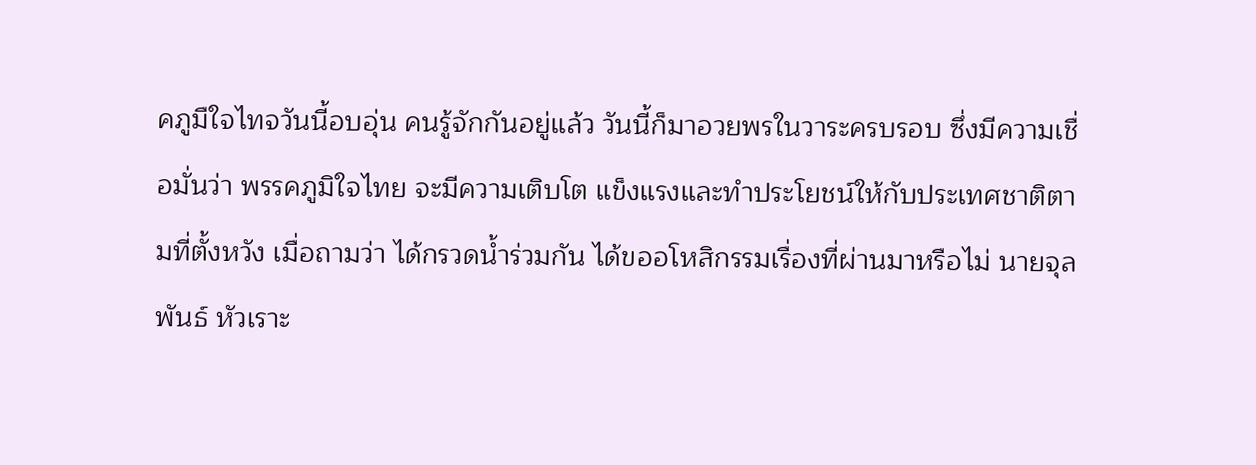คภูมืใจไทจวันนี้อบอุ่น คนรู้จักกันอยู่แล้ว วันนี้ก็มาอวยพรในวาระครบรอบ ซึ่งมีความเชื่อมั่นว่า พรรคภูมิใจไทย จะมีความเติบโต แข็งแรงและทำประโยชน์ให้กับประเทศชาติตามที่ตั้งหวัง เมื่อถามว่า ได้กรวดน้ำร่วมกัน ได้ขออโหสิกรรมเรื่องที่ผ่านมาหรือไม่ นายจุลพันธ์ หัวเราะ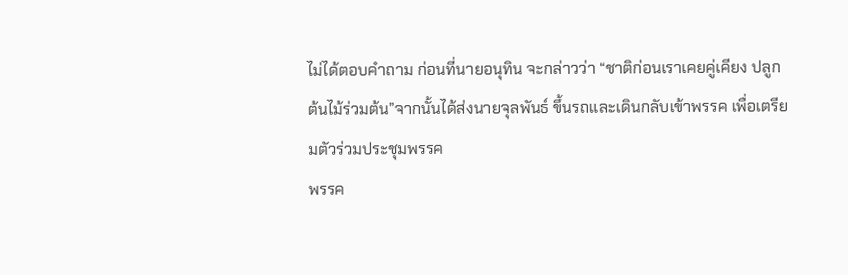ไม่ได้ตอบคำถาม ก่อนที่นายอนุทิน จะกล่าวว่า “ชาติก่อนเราเคยคู่เคียง ปลูกต้นไม้ร่วมต้น”จากนั้นได้ส่งนายจุลพันธ์ ขึ้นรถและเดินกลับเข้าพรรค เพื่อเตรียมตัวร่วมประชุมพรรค
พรรค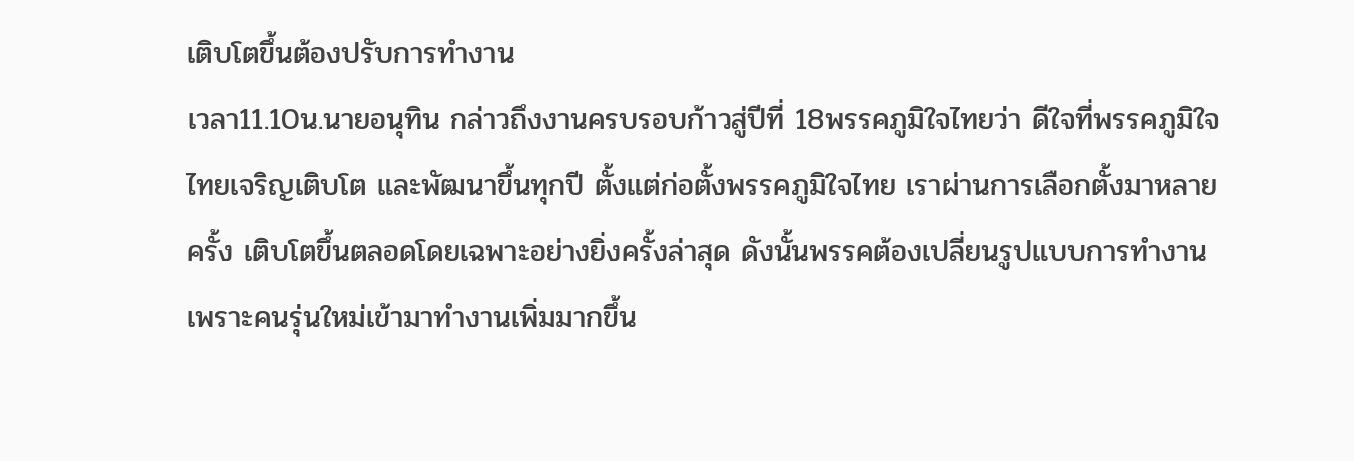เติบโตขึ้นต้องปรับการทำงาน
เวลา11.10น.นายอนุทิน กล่าวถึงงานครบรอบก้าวสู่ปีที่ 18พรรคภูมิใจไทยว่า ดีใจที่พรรคภูมิใจไทยเจริญเติบโต และพัฒนาขึ้นทุกปี ตั้งแต่ก่อตั้งพรรคภูมิใจไทย เราผ่านการเลือกตั้งมาหลายครั้ง เติบโตขึ้นตลอดโดยเฉพาะอย่างยิ่งครั้งล่าสุด ดังนั้นพรรคต้องเปลี่ยนรูปแบบการทำงาน เพราะคนรุ่นใหม่เข้ามาทำงานเพิ่มมากขึ้น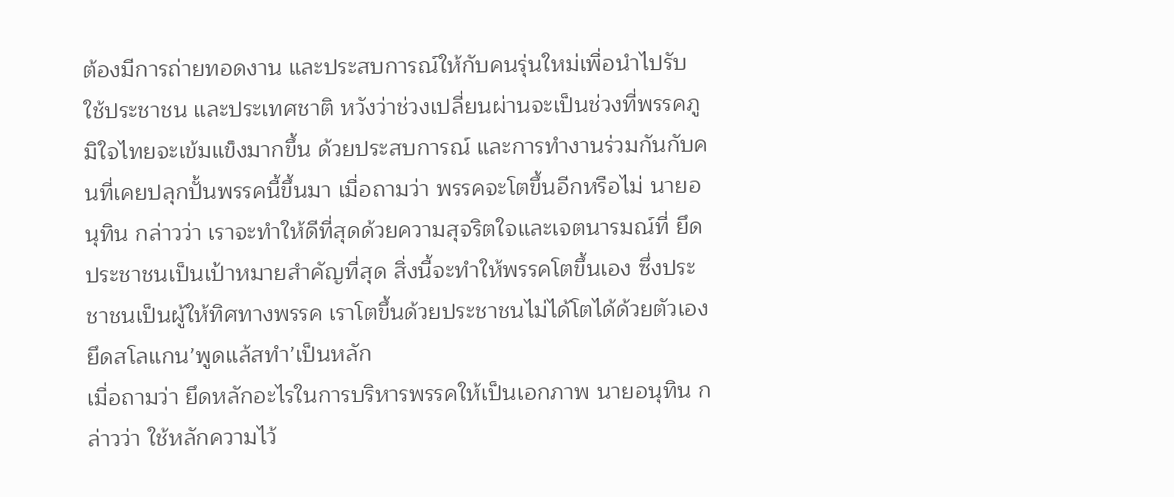ต้องมีการถ่ายทอดงาน และประสบการณ์ให้กับคนรุ่นใหม่เพื่อนำไปรับใช้ประชาชน และประเทศชาติ หวังว่าช่วงเปลี่ยนผ่านจะเป็นช่วงที่พรรคภูมิใจไทยจะเข้มแข็งมากขึ้น ด้วยประสบการณ์ และการทำงานร่วมกันกับคนที่เคยปลุกปั้นพรรคนี้ขึ้นมา เมื่อถามว่า พรรคจะโตขึ้นอีกหรือไม่ นายอนุทิน กล่าวว่า เราจะทำให้ดีที่สุดด้วยความสุจริตใจและเจตนารมณ์ที่ ยึดประชาชนเป็นเป้าหมายสำคัญที่สุด สิ่งนี้จะทำให้พรรคโตขึ้นเอง ซึ่งประชาชนเป็นผู้ให้ทิศทางพรรค เราโตขึ้นด้วยประชาชนไม่ได้โตได้ด้วยตัวเอง
ยึดสโลแกน’พูดแล้สทำ’เป็นหลัก
เมื่อถามว่า ยึดหลักอะไรในการบริหารพรรคให้เป็นเอกภาพ นายอนุทิน กล่าวว่า ใช้หลักความไว้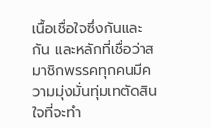เนื้อเชื่อใจซึ่งกันและกัน และหลักที่เชื่อว่าสมาชิกพรรคทุกคนมีความมุ่งมั่นทุ่มเทตัดสินใจที่จะทำ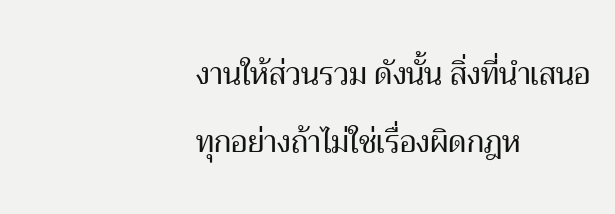งานให้ส่วนรวม ดังนั้น สิ่งที่นำเสนอทุกอย่างถ้าไม่ใช่เรื่องผิดกฎห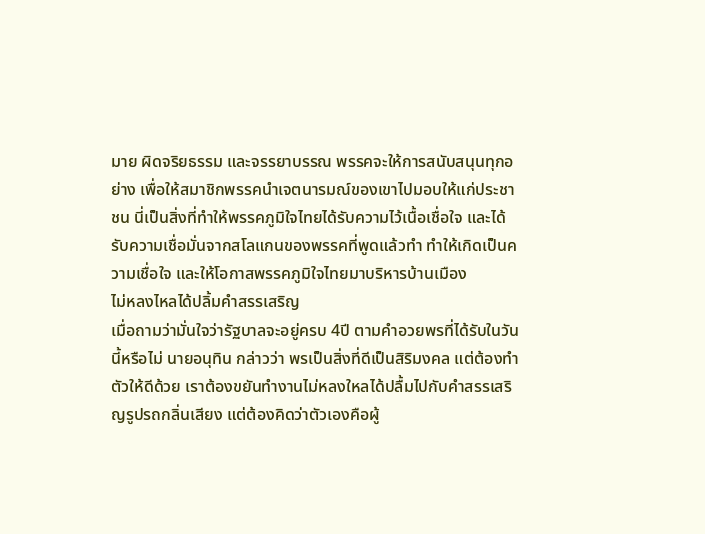มาย ผิดจริยธรรม และจรรยาบรรณ พรรคจะให้การสนับสนุนทุกอย่าง เพื่อให้สมาชิกพรรคนำเจตนารมณ์ของเขาไปมอบให้แก่ประชาชน นี่เป็นสิ่งที่ทำให้พรรคภูมิใจไทยได้รับความไว้เนื้อเชื่อใจ และได้รับความเชื่อมั่นจากสโลแกนของพรรคที่พูดแล้วทำ ทำให้เกิดเป็นความเชื่อใจ และให้โอกาสพรรคภูมิใจไทยมาบริหารบ้านเมือง
ไม่หลงไหลได้ปลิ้มคำสรรเสริญ
เมื่อถามว่ามั่นใจว่ารัฐบาลจะอยู่ครบ 4ปี ตามคำอวยพรที่ได้รับในวันนี้หรือไม่ นายอนุทิน กล่าวว่า พรเป็นสิ่งที่ดีเป็นสิริมงคล แต่ต้องทำตัวให้ดีด้วย เราต้องขยันทำงานไม่หลงใหลได้ปลื้มไปกับคำสรรเสริญรูปรถกลิ่นเสียง แต่ต้องคิดว่าตัวเองคือผู้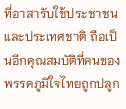ที่อาสารับใช้ประชาชน และประเทศชาติ ถือเป็นอีกคุณสมบัติที่คนของพรรคภูมิใจไทยถูกปลูก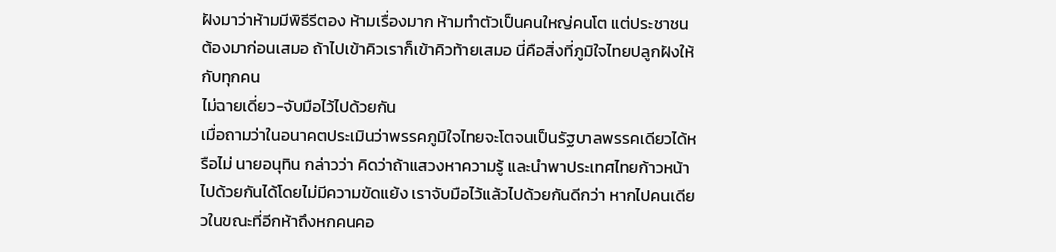ฝังมาว่าห้ามมีพิธีรีตอง ห้ามเรื่องมาก ห้ามทำตัวเป็นคนใหญ่คนโต แต่ประชาชนต้องมาก่อนเสมอ ถ้าไปเข้าคิวเราก็เข้าคิวท้ายเสมอ นี่คือสิ่งที่ภูมิใจไทยปลูกฝังให้กับทุกคน
ไม่ฉายเดี่ยว-จับมือไว้ไปด้วยกัน
เมื่อถามว่าในอนาคตประเมินว่าพรรคภูมิใจไทยจะโตจนเป็นรัฐบาลพรรคเดียวได้หรือไม่ นายอนุทิน กล่าวว่า คิดว่าถ้าแสวงหาความรู้ และนำพาประเทศไทยก้าวหน้าไปด้วยกันได้โดยไม่มีความขัดแย้ง เราจับมือไว้แล้วไปด้วยกันดีกว่า หากไปคนเดียวในขณะที่อีกห้าถึงหกคนคอ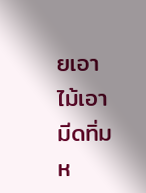ยเอาไม้เอามีดทิ่มห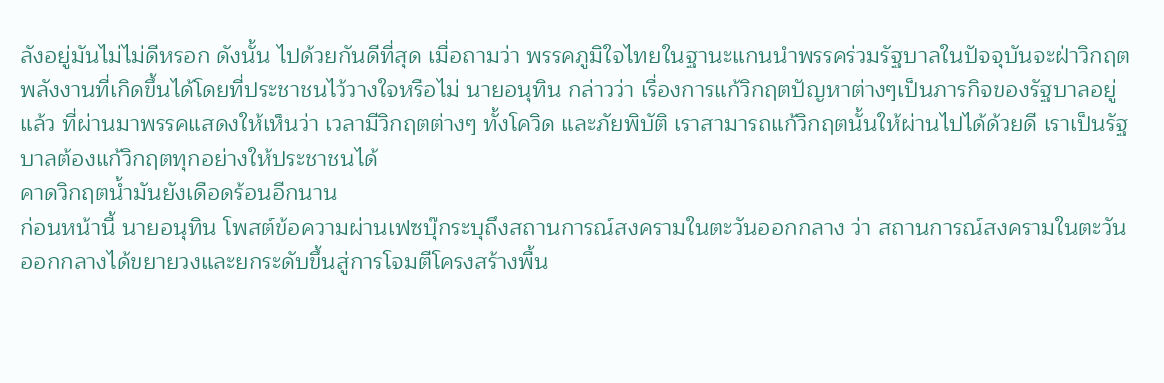ลังอยู่มันไม่ไม่ดีหรอก ดังนั้น ไปด้วยกันดีที่สุด เมื่อถามว่า พรรคภูมิใจไทยในฐานะแกนนำพรรคร่วมรัฐบาลในปัจจุบันจะฝ่าวิกฤตพลังงานที่เกิดขึ้นได้โดยที่ประชาชนไว้วางใจหรือไม่ นายอนุทิน กล่าวว่า เรื่องการแก้วิกฤตปัญหาต่างๆเป็นภารกิจของรัฐบาลอยู่แล้ว ที่ผ่านมาพรรคแสดงให้เห็นว่า เวลามีวิกฤตต่างๆ ทั้งโควิด และภัยพิบัติ เราสามารถแก้วิกฤตนั้นให้ผ่านไปได้ด้วยดี เราเป็นรัฐบาลต้องแก้วิกฤตทุกอย่างให้ประชาชนได้
คาดวิกฤตน้ำมันยังเดือดร้อนอีกนาน
ก่อนหน้านี้ นายอนุทิน โพสต์ข้อความผ่านเฟซบุ๊กระบุถึงสถานการณ์สงครามในตะวันออกกลาง ว่า สถานการณ์สงครามในตะวันออกกลางได้ขยายวงและยกระดับขึ้นสู่การโจมตีโครงสร้างพื้น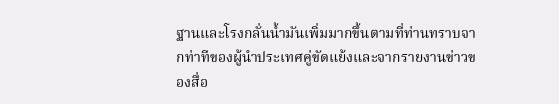ฐานและโรงกลั่นน้ำมันเพิ่มมากขึ้นตามที่ท่านทราบจากท่าทีของผู้นำประเทศคู่ขัดแย้งและจากรายงานข่าวของสื่อ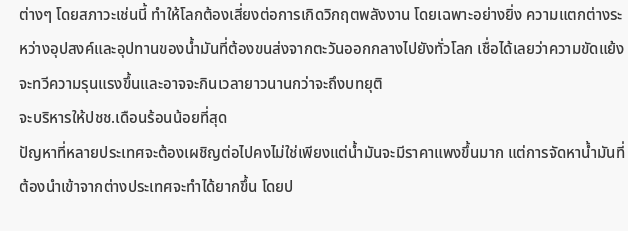ต่างๆ โดยสภาวะเช่นนี้ ทำให้โลกต้องเสี่ยงต่อการเกิดวิกฤตพลังงาน โดยเฉพาะอย่างยิ่ง ความแตกต่างระหว่างอุปสงค์และอุปทานของน้ำมันที่ต้องขนส่งจากตะวันออกกลางไปยังทั่วโลก เชื่อได้เลยว่าความขัดแย้งจะทวีความรุนแรงขึ้นและอาจจะกินเวลายาวนานกว่าจะถึงบทยุติ
จะบริหารให้ปชช.เดือนร้อนน้อยที่สุด
ปัญหาที่หลายประเทศจะต้องเผชิญต่อไปคงไม่ใช่เพียงแต่น้ำมันจะมีราคาแพงขึ้นมาก แต่การจัดหาน้ำมันที่ต้องนำเข้าจากต่างประเทศจะทำได้ยากขึ้น โดยป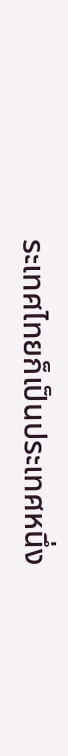ระเทศไทยก็เป็นประเทศหนึ่ง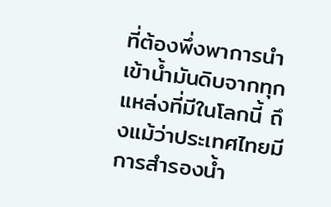ที่ต้องพึ่งพาการนำเข้าน้ำมันดิบจากทุกแหล่งที่มีในโลกนี้ ถึงแม้ว่าประเทศไทยมีการสำรองน้ำ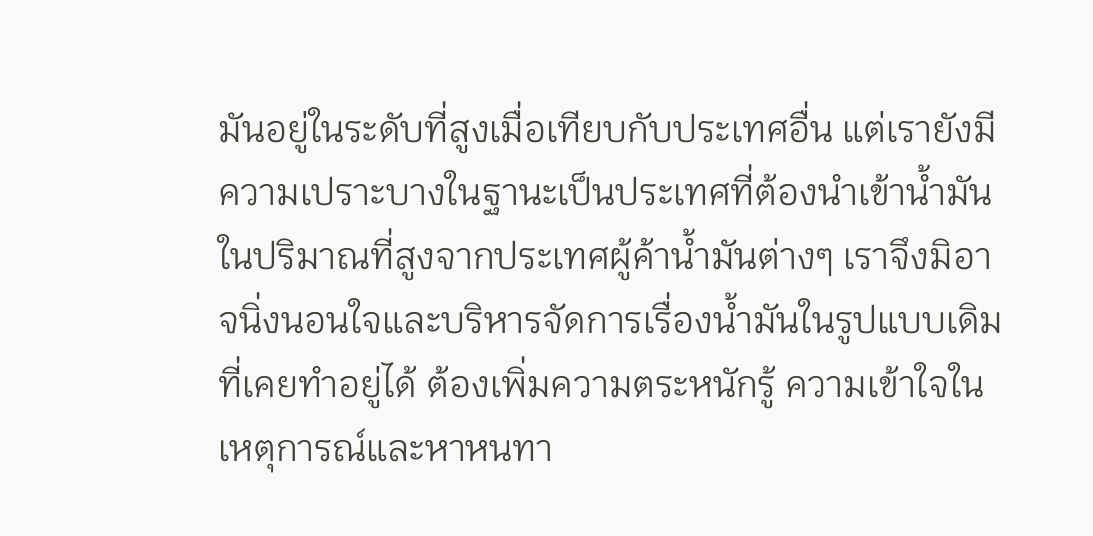มันอยู่ในระดับที่สูงเมื่อเทียบกับประเทศอื่น แต่เรายังมีความเปราะบางในฐานะเป็นประเทศที่ต้องนำเข้าน้ำมันในปริมาณที่สูงจากประเทศผู้ค้าน้ำมันต่างๆ เราจึงมิอาจนิ่งนอนใจและบริหารจัดการเรื่องน้ำมันในรูปแบบเดิมที่เคยทำอยู่ได้ ต้องเพิ่มความตระหนักรู้ ความเข้าใจในเหตุการณ์และหาหนทา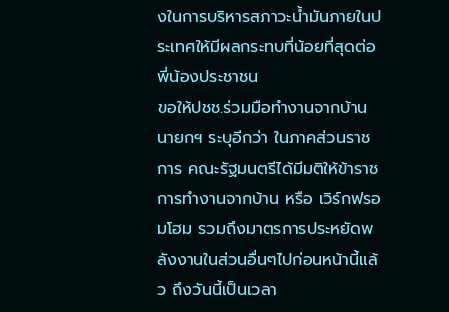งในการบริหารสภาวะน้ำมันภายในประเทศให้มีผลกระทบที่น้อยที่สุดต่อพี่น้องประชาชน
ขอให้ปชช.ร่วมมือทำงานจากบ้าน
นายกฯ ระบุอีกว่า ในภาคส่วนราชการ คณะรัฐมนตรีได้มีมติให้ข้าราชการทำงานจากบ้าน หรือ เวิร์กฟรอมโฮม รวมถึงมาตรการประหยัดพลังงานในส่วนอื่นๆไปก่อนหน้านี้แล้ว ถึงวันนี้เป็นเวลา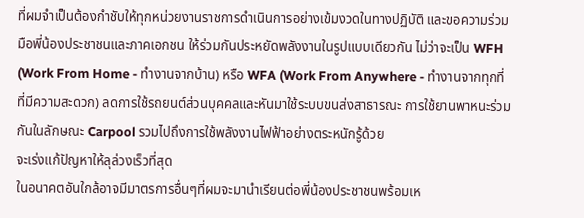ที่ผมจำเป็นต้องกำชับให้ทุกหน่วยงานราชการดำเนินการอย่างเข้มงวดในทางปฏิบัติ และขอความร่วมมือพี่น้องประชาชนและภาคเอกชน ให้ร่วมกันประหยัดพลังงานในรูปแบบเดียวกัน ไม่ว่าจะเป็น WFH (Work From Home - ทำงานจากบ้าน) หรือ WFA (Work From Anywhere - ทำงานจากทุกที่ที่มีความสะดวก) ลดการใช้รถยนต์ส่วนบุคคลและหันมาใช้ระบบขนส่งสาธารณะ การใช้ยานพาหนะร่วมกันในลักษณะ Carpool รวมไปถึงการใช้พลังงานไฟฟ้าอย่างตระหนักรู้ด้วย
จะเร่งแก้ปัญหาให้ลุล่วงเร็วที่สุด
ในอนาคตอันใกล้อาจมีมาตรการอื่นๆที่ผมจะมานำเรียนต่อพี่น้องประชาชนพร้อมเห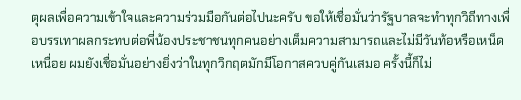ตุผลเพื่อความเข้าใจและความร่วมมือกันต่อไปนะครับ ขอให้เชื่อมั่นว่ารัฐบาลจะทำทุกวิถีทางเพื่อบรรเทาผลกระทบต่อพี่น้องประชาชนทุกคนอย่างเต็มความสามารถและไม่มีวันท้อหรือเหน็ดเหนื่อย ผมยังเชื่อมั่นอย่างยิ่งว่าในทุกวิกฤตมักมีโอกาสควบคู่กันเสมอ ครั้งนี้ก็ไม่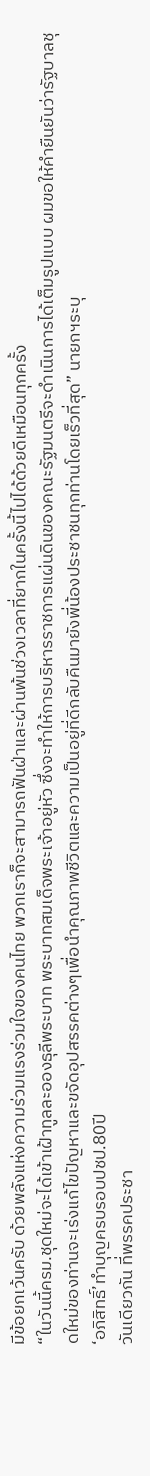มีข้อยกเว้นครับ ด้วยพลังแห่งความร่วมแรงร่วมใจของคนไทย พวกเราก็จะสามารถฟันฝ่าและผ่านพ้นช่วงเวลาที่ยากในครั้งนี้ไปได้ด้วยดีเหมือนทุกครั้ง
“ในวันนี้ครม.ชุดใหม่จะได้เข้าเฝ้าทูลละอองธุลีพระบาท พระบาทสมเด็จพระเจ้าอยู่หัว ซึ่งจะทำให้การบริหารราชการแผ่นดินของคณะรัฐมนตรีจะดำเนินการได้เต็มรูปแบบ ผมขอให้คำยืนยันว่ารัฐบาลชุดใหม่ของท่านจะเร่งแก้ไขปัญหาและขจัดอุปสรรคต่างๆเพื่อนำคุณภาพชีวิตและความเป็นอยู่ที่ดีกลับคืนมายังพี่น้องประชาชนทุกท่านโดยเร็วที่สุด” นายกฯระบุ
‘อภิสิทธิ์’ทำบุญครบรอบปชป.80ปี
วันเดียวกัน ที่พรรคประชา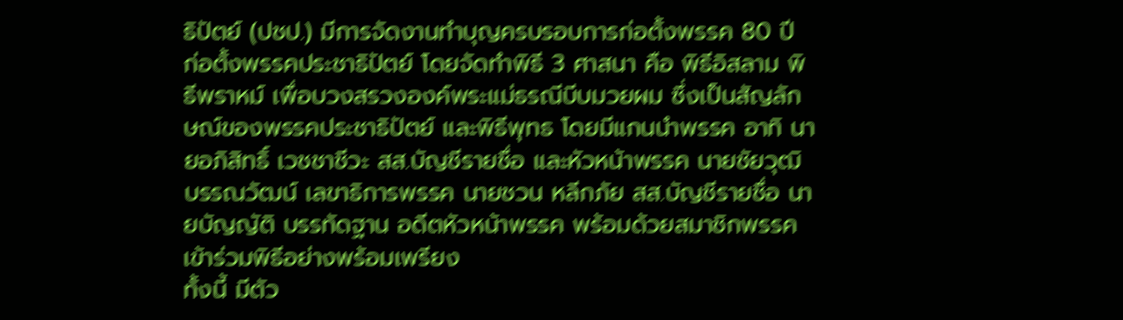ธิปัตย์ (ปชป.) มีการจัดงานทำบุญครบรอบการก่อตั้งพรรค 80 ปี ก่อตั้งพรรคประชาธิปัตย์ โดยจัดทำพิธี 3 ศาสนา คือ พิธีอิสลาม พิธีพราหม์ เพื่อบวงสรวงองค์พระแม่ธรณีบีบมวยผม ซึ่งเป็นสัญลักษณ์ของพรรคประชาธิปัตย์ และพิธีพุทธ โดยมีแกนนำพรรค อาทิ นายอภิสิทธิ์ เวชชาชีวะ สส.บัญชีรายชื่อ และหัวหน้าพรรค นายชัยวุฒิ บรรณวัฒน์ เลขาธิการพรรค นายชวน หลีกภัย สส.บัญชีรายชื่อ นายบัญญัติ บรรทัดฐาน อดีตหัวหน้าพรรค พร้อมด้วยสมาชิกพรรคเข้าร่วมพิธีอย่างพร้อมเพรียง
ทั้งนี้ มีตัว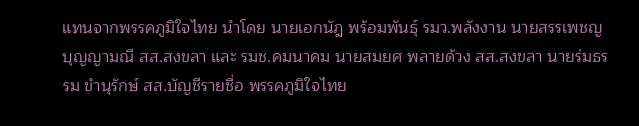แทนจากพรรคภูมิใจไทย นำโดย นายเอกนัฎ พร้อมพันธุ์ รมว.พลังงาน นายสรรเพชญ บุญญามณี สส.สงขลา และ รมช.คมนาคม นายสมยศ พลายด้วง สส.สงขลา นายร่มธรรม ขำนุรักษ์ สส.บัญชีรายชื่อ พรรคภูมิใจไทย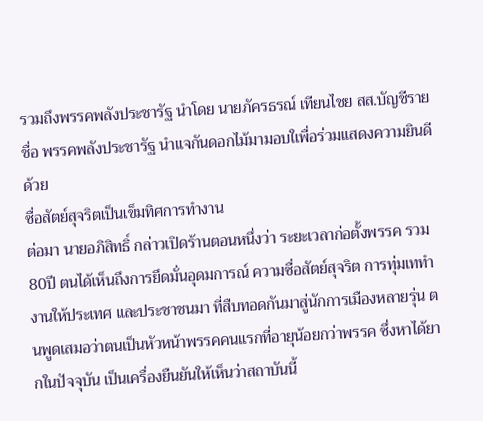รวมถึงพรรคพลังประชารัฐ นำโดย นายภัครธรณ์ เทียนไชย สส.บัญชีรายชื่อ พรรคพลังประชารัฐ นำแจกันดอกไม้มามอบใเพื่อร่วมแสดงความยินดีด้วย
ซื่อสัตย์สุจริตเป็นเข็มทิศการทำงาน
ต่อมา นายอภิสิทธิ์ กล่าวเปิดร้านตอนหนึ่งว่า ระยะเวลาก่อตั้งพรรค รวม 80ปี ตนได้เห็นถึงการยึดมั่นอุดมการณ์ ความซื่อสัตย์สุจริต การทุ่มเททำงานให้ประเทศ และประชาชนมา ที่สืบทอดกันมาสู่นักการเมืองหลายรุ่น ตนพูดเสมอว่าตนเป็นหัวหน้าพรรคคนแรกที่อายุน้อยกว่าพรรค ซึ่งหาได้ยากในปัจจุบัน เป็นเครื่องยืนยันให้เห็นว่าสถาบันนี้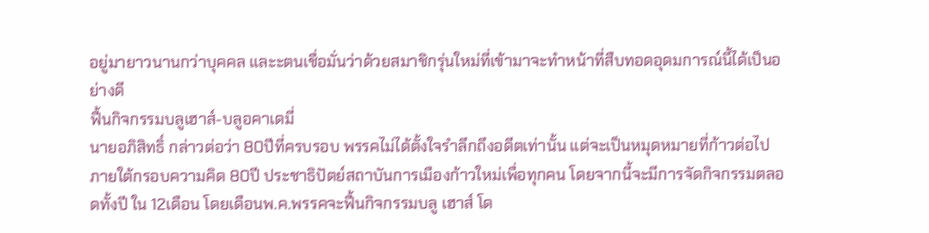อยู่มายาวนานกว่าบุคคล และะตนเชื่อมั่นว่าด้วยสมาชิกรุ่นใหม่ที่เข้ามาจะทำหน้าที่สืบทอดอุดมการณ์นี้ได้เป็นอย่างดี
ฟื้นกิจกรรมบลูเฮาส์-บลูอคาเดมี่
นายอภิสิทธิ์ กล่าวต่อว่า 80ปีที่ครบรอบ พรรคไม่ได้ตั้งใจรำลึกถึงอดีตเท่านั้น แต่จะเป็นหมุดหมายที่ก้าวต่อไปภายใต้กรอบความคิด 80ปี ประชาธิปัตย์สถาบันการเมืองก้าวใหม่เพื่อทุกคน โดยจากนี้จะมีการจัดกิจกรรมตลอดทั้งปี ใน 12เดือน โดยเดือนพ.ค.พรรคจะฟื้นกิจกรรมบลู เฮาส์ โด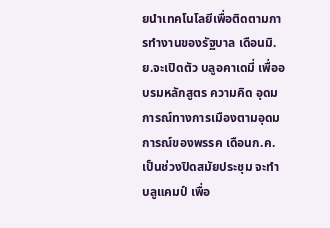ยนำเทคโนโลยีเพื่อติดตามการทำงานของรัฐบาล เดือนมิ.ย.จะเปิดตัว บลูอคาเดมี่ เพื่ออบรมหลักสูตร ความคิด อุดมการณ์ทางการเมืองตามอุดมการณ์ของพรรค เดือนก.ค.เป็นช่วงปิดสมัยประชุม จะทำบลูแคมป์ เพื่อ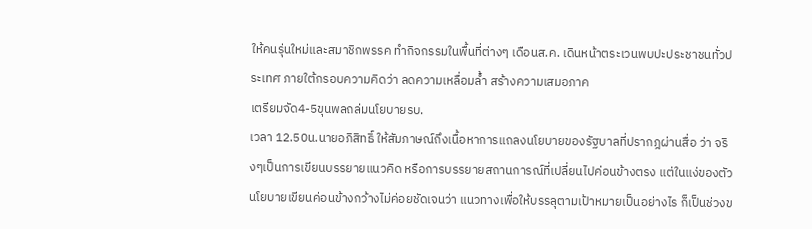ให้คนรุ่นใหม่และสมาชิกพรรค ทำกิจกรรมในพื้นที่ต่างๆ เดือนส.ค. เดินหน้าตระเวนพบปะประชาชนทั่วประเทศ ภายใต้กรอบความคิดว่า ลดความเหลื่อมล้ำ สร้างความเสมอภาค
เตรียมจัด4-5ขุนพลถล่มนโยบายรบ.
เวลา 12.50น.นายอภิสิทธิ์ ให้สัมภาษณ์ถึงเนื้อหาการแถลงนโยบายของรัฐบาลที่ปรากฎผ่านสื่อ ว่า จริงๆเป็นการเขียนบรรยายแนวคิด หรือการบรรยายสถานการณ์ที่เปลี่ยนไปค่อนข้างตรง แต่ในแง่ของตัวนโยบายเขียนค่อนข้างกว้างไม่ค่อยชัดเจนว่า แนวทางเพื่อให้บรรลุตามเป้าหมายเป็นอย่างไร ก็เป็นช่วงข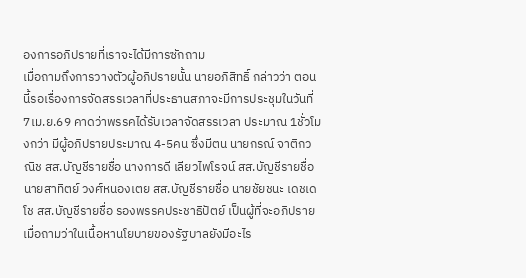องการอภิปรายที่เราจะได้มีการซักถาม
เมื่อถามถึงการวางตัวผู้อภิปรายนั้น นายอภิสิทธิ์ กล่าวว่า ตอนนี้รอเรื่องการจัดสรรเวลาที่ประธานสภาจะมีการประชุมในวันที่ 7เม.ย.69 คาดว่าพรรคได้รับเวลาจัดสรรเวลา ประมาณ 1ชั่วโมงกว่า มีผู้อภิปรายประมาณ 4-5คน ซึ่งมีตน นายกรณ์ จาติกวณิช สส.บัญชีรายชื่อ นางการดี เลียวไพโรจน์ สส.บัญชีรายชื่อ นายสาทิตย์ วงศ์หนองเตย สส.บัญชีรายชื่อ นายชัยชนะ เดชเดโช สส.บัญชีรายชื่อ รองพรรคประชาธิปัตย์ เป็นผู้ที่จะอภิปราย เมื่อถามว่าในเนื้อหานโยบายของรัฐบาลยังมีอะไร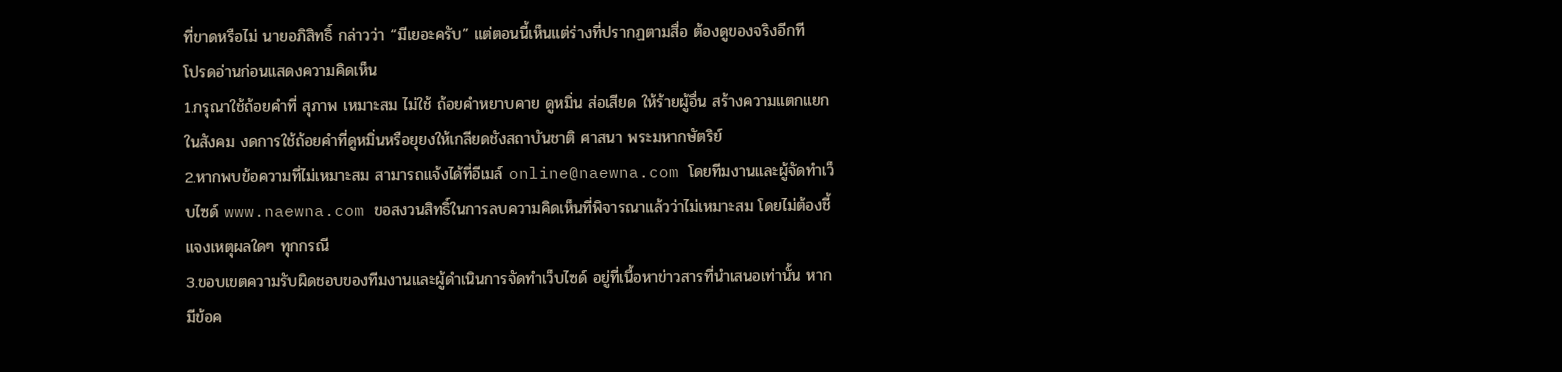ที่ขาดหรือไม่ นายอภิสิทธิ์ กล่าวว่า “มีเยอะครับ” แต่ตอนนี้เห็นแต่ร่างที่ปรากฏตามสื่อ ต้องดูของจริงอีกที
โปรดอ่านก่อนแสดงความคิดเห็น
1.กรุณาใช้ถ้อยคำที่ สุภาพ เหมาะสม ไม่ใช้ ถ้อยคำหยาบคาย ดูหมิ่น ส่อเสียด ให้ร้ายผู้อื่น สร้างความแตกแยกในสังคม งดการใช้ถ้อยคำที่ดูหมิ่นหรือยุยงให้เกลียดชังสถาบันชาติ ศาสนา พระมหากษัตริย์
2.หากพบข้อความที่ไม่เหมาะสม สามารถแจ้งได้ที่อีเมล์ online@naewna.com โดยทีมงานและผู้จัดทำเว็บไซด์ www.naewna.com ขอสงวนสิทธิ์ในการลบความคิดเห็นที่พิจารณาแล้วว่าไม่เหมาะสม โดยไม่ต้องชี้แจงเหตุผลใดๆ ทุกกรณี
3.ขอบเขตความรับผิดชอบของทีมงานและผู้ดำเนินการจัดทำเว็บไซด์ อยู่ที่เนื้อหาข่าวสารที่นำเสนอเท่านั้น หากมีข้อค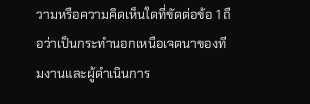วามหรือความคิดเห็นใดที่ขัดต่อข้อ 1 ถือว่าเป็นกระทำนอกเหนือเจตนาของทีมงานและผู้ดำเนินการ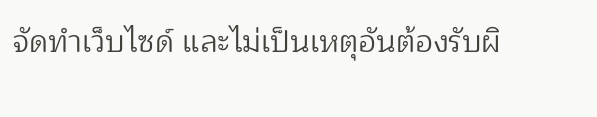จัดทำเว็บไซด์ และไม่เป็นเหตุอันต้องรับผิ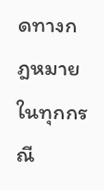ดทางกฎหมายในทุกกรณี